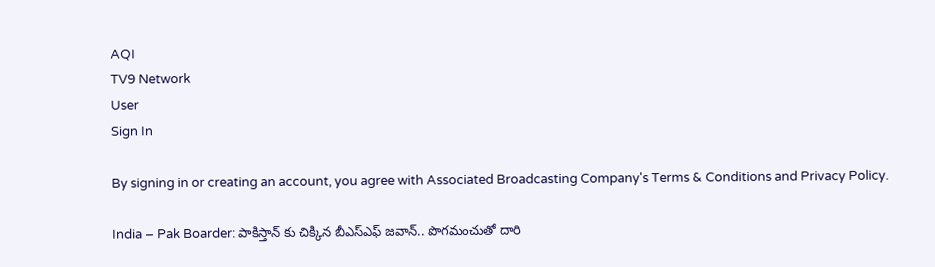AQI
TV9 Network
User
Sign In

By signing in or creating an account, you agree with Associated Broadcasting Company's Terms & Conditions and Privacy Policy.

India – Pak Boarder: పాకిస్తాన్ కు చిక్కిన బీఎస్ఎఫ్ జవాన్.. పొగమంచుతో దారి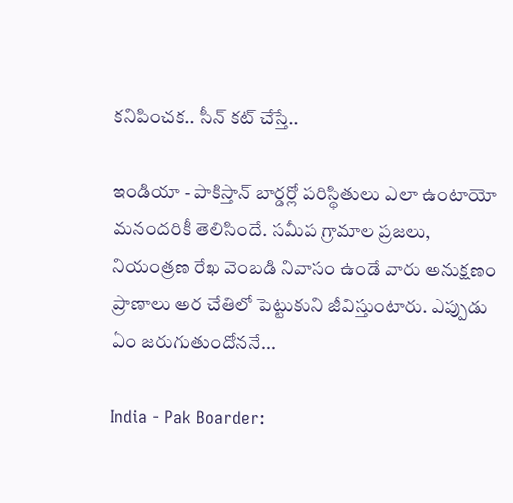కనిపించక.. సీన్ కట్ చేస్తే..

ఇండియా - పాకిస్తాన్ బార్డర్లో పరిస్థితులు ఎలా ఉంటాయో మనందరికీ తెలిసిందే. సమీప గ్రామాల ప్రజలు, నియంత్రణ రేఖ వెంబడి నివాసం ఉండే వారు అనుక్షణం ప్రాణాలు అర చేతిలో పెట్టుకుని జీవిస్తుంటారు. ఎప్పుడు ఏం జరుగుతుందోననే...

India - Pak Boarder: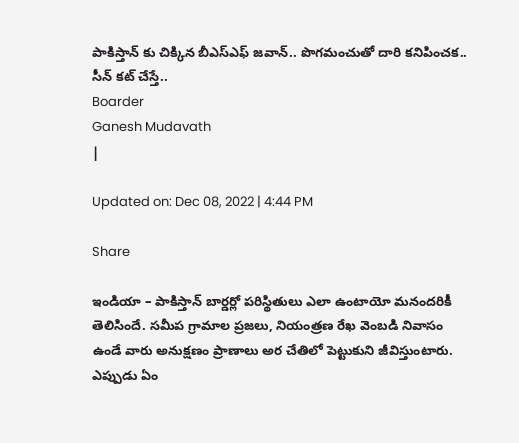పాకిస్తాన్ కు చిక్కిన బీఎస్ఎఫ్ జవాన్.. పొగమంచుతో దారి కనిపించక.. సీన్ కట్ చేస్తే..
Boarder
Ganesh Mudavath
|

Updated on: Dec 08, 2022 | 4:44 PM

Share

ఇండియా – పాకిస్తాన్ బార్డర్లో పరిస్థితులు ఎలా ఉంటాయో మనందరికీ తెలిసిందే. సమీప గ్రామాల ప్రజలు, నియంత్రణ రేఖ వెంబడి నివాసం ఉండే వారు అనుక్షణం ప్రాణాలు అర చేతిలో పెట్టుకుని జీవిస్తుంటారు. ఎప్పుడు ఏం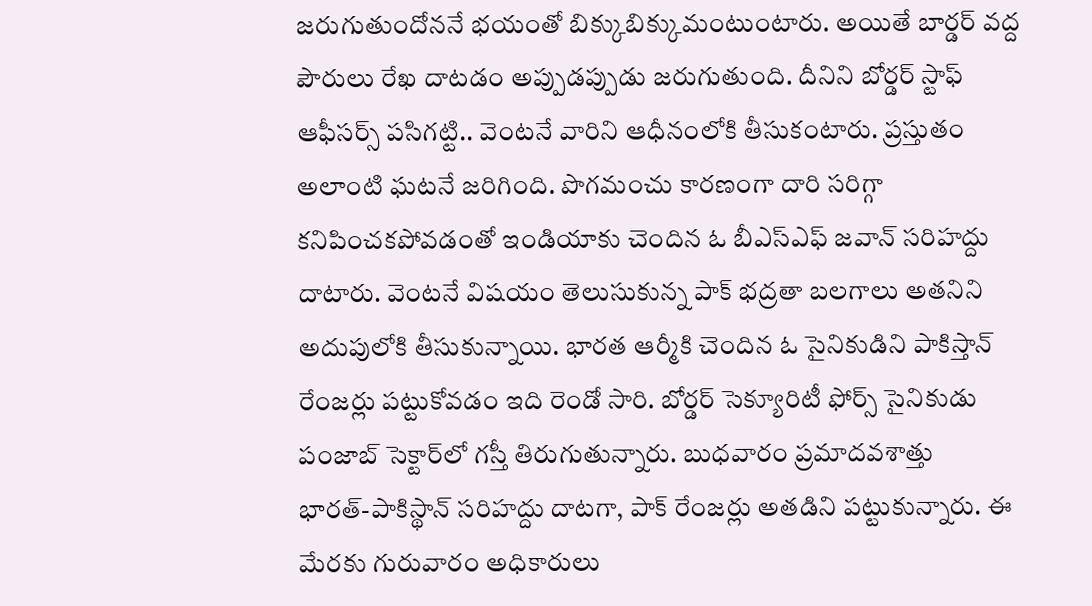జరుగుతుందోననే భయంతో బిక్కుబిక్కుమంటుంటారు. అయితే బార్డర్ వద్ద పౌరులు రేఖ దాటడం అప్పుడప్పుడు జరుగుతుంది. దీనిని బోర్డర్ స్టాఫ్ ఆఫీసర్స్ పసిగట్టి.. వెంటనే వారిని ఆధీనంలోకి తీసుకంటారు. ప్రస్తుతం అలాంటి ఘటనే జరిగింది. పొగమంచు కారణంగా దారి సరిగ్గా కనిపించకపోవడంతో ఇండియాకు చెందిన ఓ బీఎస్ఎఫ్ జవాన్ సరిహద్దు దాటారు. వెంటనే విషయం తెలుసుకున్న పాక్ భద్రతా బలగాలు అతనిని అదుపులోకి తీసుకున్నాయి. భారత ఆర్మీకి చెందిన ఓ సైనికుడిని పాకిస్తాన్ రేంజర్లు పట్టుకోవడం ఇది రెండో సారి. బోర్డర్ సెక్యూరిటీ ఫోర్స్ సైనికుడు పంజాబ్ సెక్టార్‌లో గస్తీ తిరుగుతున్నారు. బుధవారం ప్రమాదవశాత్తు భారత్‌-పాకిస్థాన్‌ సరిహద్దు దాటగా, పాక్‌ రేంజర్లు అతడిని పట్టుకున్నారు. ఈ మేరకు గురువారం అధికారులు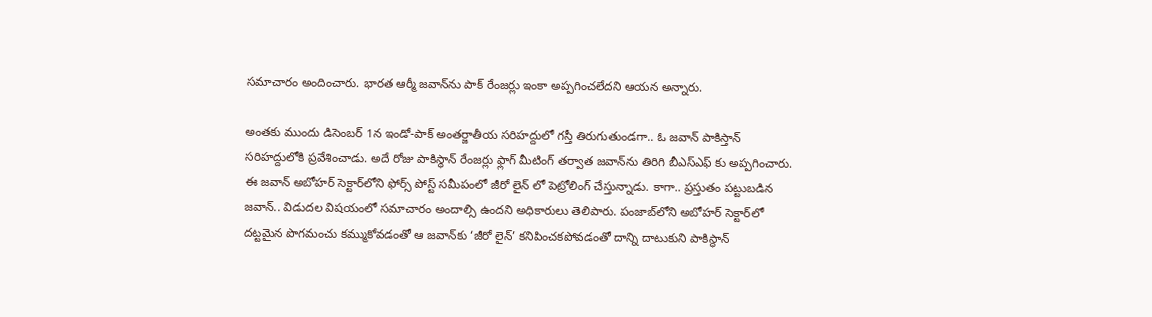సమాచారం అందించారు. భారత ఆర్మీ జవాన్‌ను పాక్ రేంజర్లు ఇంకా అప్పగించలేదని ఆయన అన్నారు.

అంతకు ముందు డిసెంబర్ 1న ఇండో-పాక్ అంతర్జాతీయ సరిహద్దులో గస్తీ తిరుగుతుండగా.. ఓ జవాన్ పాకిస్తాన్ సరిహద్దులోకి ప్రవేశించాడు. అదే రోజు పాకిస్థాన్ రేంజర్లు ఫ్లాగ్ మీటింగ్ తర్వాత జవాన్‌ను తిరిగి బీఎస్ఎఫ్ కు అప్పగించారు. ఈ జవాన్ అబోహర్ సెక్టార్‌లోని ఫోర్స్ పోస్ట్ సమీపంలో జీరో లైన్ లో పెట్రోలింగ్ చేస్తున్నాడు. కాగా.. ప్రస్తుతం పట్టుబడిన జవాన్.. విడుదల విషయంలో సమాచారం అందాల్సి ఉందని అధికారులు తెలిపారు. పంజాబ్‌లోని అబోహర్ సెక్టార్‌లో దట్టమైన పొగమంచు కమ్ముకోవడంతో ఆ జవాన్‌కు ‘జీరో లైన్‌’ కనిపించకపోవడంతో దాన్ని దాటుకుని పాకిస్థాన్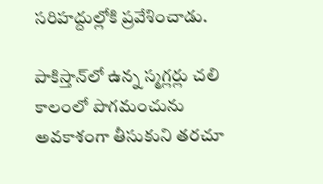సరిహద్దుల్లోకి ప్రవేశించాడు.

పాకిస్తాన్‌లో ఉన్న స్మగ్లర్లు చలి కాలంలో పొగమంచును అవకాశంగా తీసుకుని తరచూ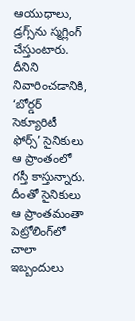ఆయుధాలు, డ్రగ్స్‌ను స్మగ్లింగ్ చేస్తుంటారు. దీనిని నివారించడానికి, ‘బోర్డర్ సెక్యూరిటీ ఫోర్స్’ సైనికులు ఆ ప్రాంతంలో గస్తీ కాస్తున్నారు. దీంతో సైనికులు ఆ ప్రాంతమంతా పెట్రోలింగ్‌లో చాలా ఇబ్బందులు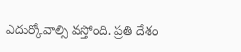ఎదుర్కోవాల్సి వస్తోంది. ప్రతి దేశం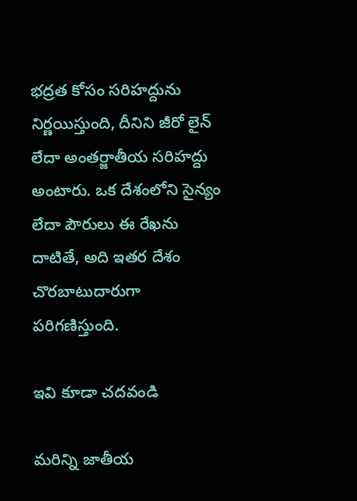భద్రత కోసం సరిహద్దును నిర్ణయిస్తుంది, దీనిని జీరో లైన్ లేదా అంతర్జాతీయ సరిహద్దు అంటారు. ఒక దేశంలోని సైన్యం లేదా పౌరులు ఈ రేఖను దాటితే, అది ఇతర దేశం చొరబాటుదారుగా పరిగణిస్తుంది.

ఇవి కూడా చదవండి

మరిన్ని జాతీయ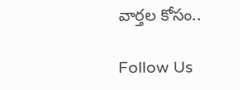వార్తల కోసం..

Follow Us